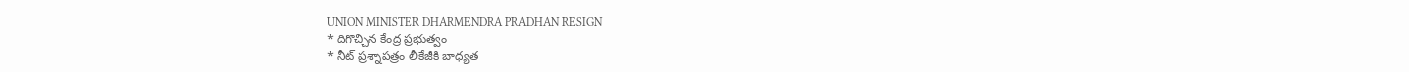UNION MINISTER DHARMENDRA PRADHAN RESIGN
* దిగొచ్చిన కేంద్ర ప్రభుత్వం
* నీట్ ప్రశ్నాపత్రం లీకేజీకి బాధ్యత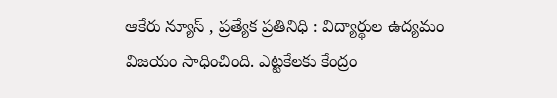ఆకేరు న్యూస్ , ప్రత్యేక ప్రతినిధి : విద్యార్థుల ఉద్యమం విజయం సాధించింది. ఎట్టకేలకు కేంద్రం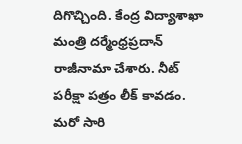దిగొచ్చింది. కేంద్ర విద్యాశాఖా మంత్రి దర్మేంధ్రప్రదాన్ రాజీనామా చేశారు. నీట్ పరీక్షా పత్రం లీక్ కావడం. మరో సారి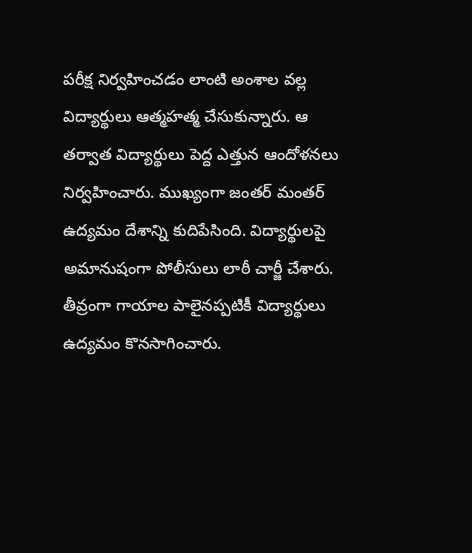పరీక్ష నిర్వహించడం లాంటి అంశాల వల్ల విద్యార్థులు ఆత్మహత్మ చేసుకున్నారు. ఆ తర్వాత విద్యార్థులు పెద్ద ఎత్తున ఆందోళనలు నిర్వహించారు. ముఖ్యంగా జంతర్ మంతర్ ఉద్యమం దేశాన్ని కుదిపేసింది. విద్యార్థులపై అమానుషంగా పోలీసులు లాఠీ చార్జీ చేశారు. తీవ్రంగా గాయాల పాలైనప్పటికీ విద్యార్థులు ఉద్యమం కొనసాగించారు.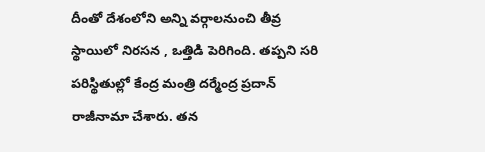దీంతో దేశంలోని అన్ని వర్గాలనుంచి తీవ్ర స్థాయిలో నిరసన , ఒత్తిడి పెరిగింది. తప్పని సరి పరిస్థితుల్లో కేంద్ర మంత్రి దర్మేంద్ర ప్రదాన్ రాజీనామా చేశారు. తన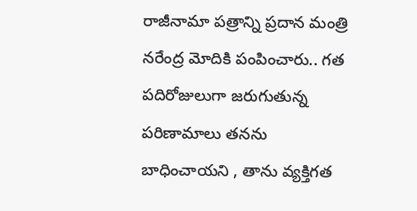రాజీనామా పత్రాన్ని ప్రదాన మంత్రి నరేంద్ర మోదికి పంపించారు.. గత పదిరోజులుగా జరుగుతున్న పరిణామాలు తనను బాధించాయని , తాను వ్యక్తిగత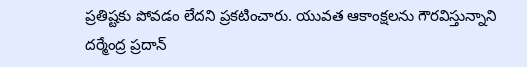ప్రతిష్టకు పోవడం లేదని ప్రకటించారు. యువత ఆకాంక్షలను గౌరవిస్తున్నాని దర్మేంద్ర ప్రదాన్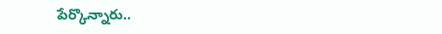పేర్కొన్నారు..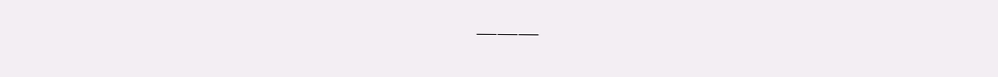———